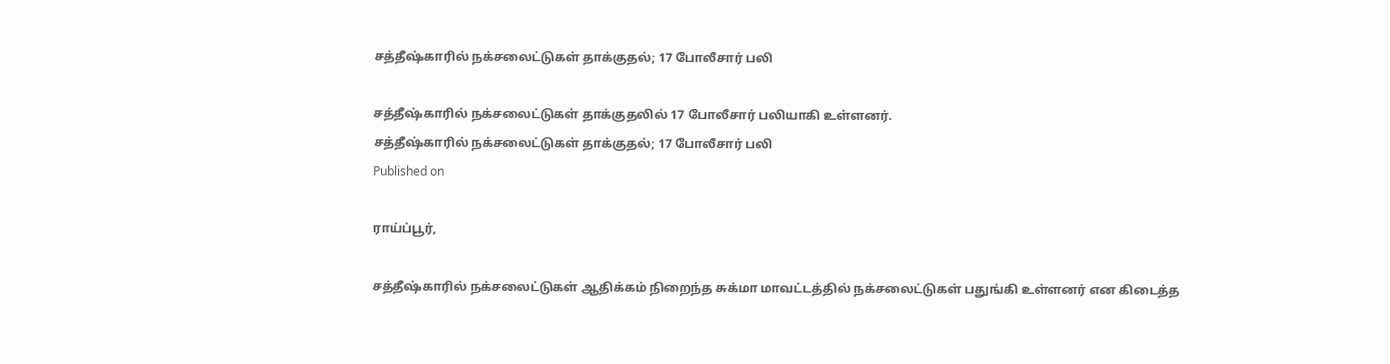சத்தீஷ்காரில் நக்சலைட்டுகள் தாக்குதல்; 17 போலீசார் பலி

சத்தீஷ்காரில் நக்சலைட்டுகள் தாக்குதலில் 17 போலீசார் பலியாகி உள்ளனர்.
சத்தீஷ்காரில் நக்சலைட்டுகள் தாக்குதல்; 17 போலீசார் பலி
Published on

ராய்ப்பூர்,

சத்தீஷ்காரில் நக்சலைட்டுகள் ஆதிக்கம் நிறைந்த சுக்மா மாவட்டத்தில் நக்சலைட்டுகள் பதுங்கி உள்ளனர் என கிடைத்த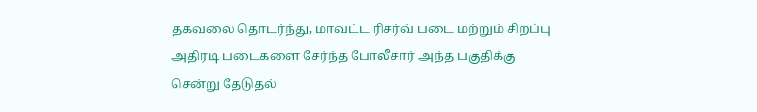தகவலை தொடர்ந்து, மாவட்ட ரிசர்வ் படை மற்றும் சிறப்பு அதிரடி படைகளை சேர்ந்த போலீசார் அந்த பகுதிக்கு சென்று தேடுதல்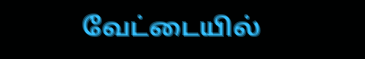வேட்டையில்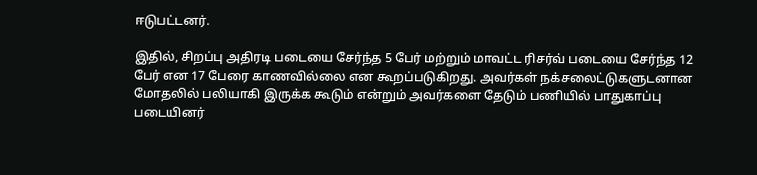ஈடுபட்டனர்.

இதில், சிறப்பு அதிரடி படையை சேர்ந்த 5 பேர் மற்றும் மாவட்ட ரிசர்வ் படையை சேர்ந்த 12 பேர் என 17 பேரை காணவில்லை என கூறப்படுகிறது. அவர்கள் நக்சலைட்டுகளுடனான மோதலில் பலியாகி இருக்க கூடும் என்றும் அவர்களை தேடும் பணியில் பாதுகாப்பு படையினர்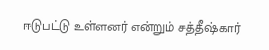ஈடுபட்டு உள்ளனர் என்றும் சத்தீஷ்கார்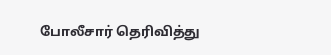போலீசார் தெரிவித்து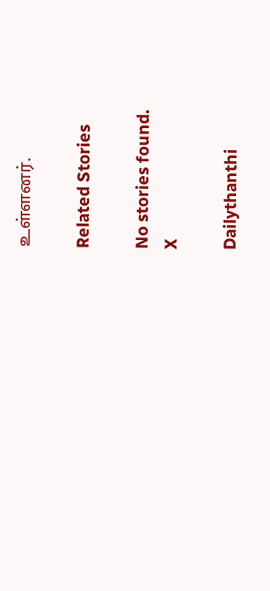உள்ளனர்.

Related Stories

No stories found.
X

Dailythanthi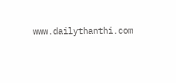www.dailythanthi.com